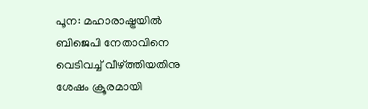പൂന: മഹാരാഷ്ട്രയിൽ ബിജെപി നേതാവിനെ വെടിവച്ച് വീഴ്ത്തിയതിനു ശേഷം ക്രൂരമായി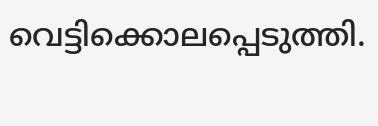വെട്ടിക്കൊലപ്പെടുത്തി.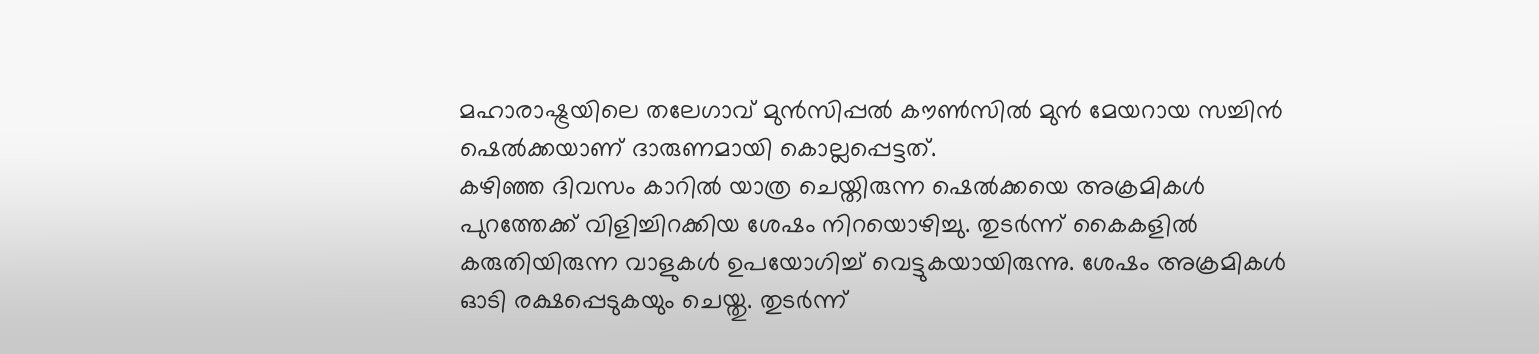മഹാരാഷ്ട്രയിലെ തലേഗാവ് മുൻസിപ്പൽ കൗൺസിൽ മുൻ മേയറായ സച്ചിൻ ഷെൽക്കയാണ് ദാരുണമായി കൊല്ലപ്പെട്ടത്.
കഴിഞ്ഞ ദിവസം കാറിൽ യാത്ര ചെയ്തിരുന്ന ഷെൽക്കയെ അക്രമികൾ പുറത്തേക്ക് വിളിച്ചിറക്കിയ ശേഷം നിറയൊഴിച്ചു. തുടർന്ന് കൈകളിൽ കരുതിയിരുന്ന വാളുകൾ ഉപയോഗിച്ച് വെട്ടുകയായിരുന്നു. ശേഷം അക്രമികൾ ഓടി രക്ഷപ്പെടുകയും ചെയ്തു. തുടർന്ന്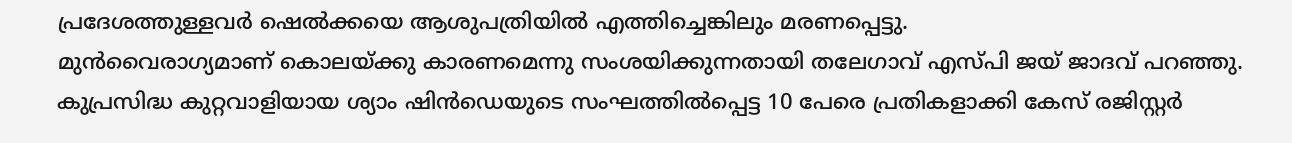പ്രദേശത്തുള്ളവർ ഷെൽക്കയെ ആശുപത്രിയിൽ എത്തിച്ചെങ്കിലും മരണപ്പെട്ടു.
മുൻവൈരാഗ്യമാണ് കൊലയ്ക്കു കാരണമെന്നു സംശയിക്കുന്നതായി തലേഗാവ് എസ്പി ജയ് ജാദവ് പറഞ്ഞു. കുപ്രസിദ്ധ കുറ്റവാളിയായ ശ്യാം ഷിൻഡെയുടെ സംഘത്തിൽപ്പെട്ട 10 പേരെ പ്രതികളാക്കി കേസ് രജിസ്റ്റർ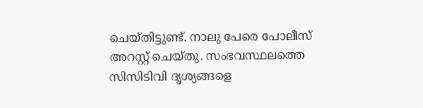ചെയ്തിട്ടുണ്ട്. നാലു പേരെ പോലീസ് അറസ്റ്റ് ചെയ്തു. സംഭവസ്ഥലത്തെ സിസിടിവി ദൃശ്യങ്ങളെ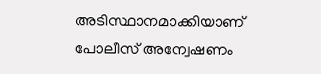അടിസ്ഥാനമാക്കിയാണ് പോലീസ് അന്വേഷണം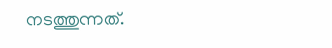നടത്തുന്നത്.